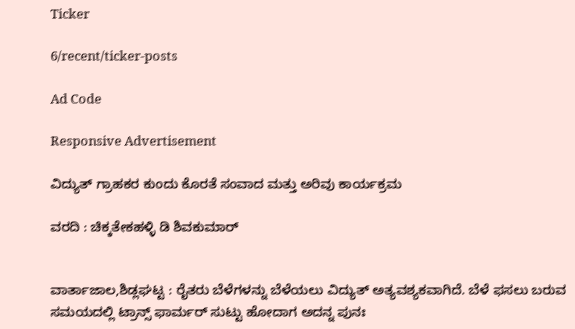Ticker

6/recent/ticker-posts

Ad Code

Responsive Advertisement

ವಿದ್ಯುತ್ ಗ್ರಾಹಕರ ಕುಂದು ಕೊರತೆ ಸಂವಾದ ಮತ್ತು ಅರಿವು ಕಾರ್ಯಕ್ರಮ

ವರದಿ : ಚಿಕ್ಕತೇಕಹಳ್ಳಿ ಡಿ ಶಿವಕುಮಾರ್


ವಾರ್ತಾಜಾಲ,ಶಿಡ್ಲಘಟ್ಟ : ರೈತರು ಬೆಳೆಗಳನ್ನು ಬೆಳೆಯಲು ವಿದ್ಯುತ್ ಅತ್ಯವಶ್ಯಕವಾಗಿದೆ. ಬೆಳೆ ಫಸಲು ಬರುವ ಸಮಯದಲ್ಲಿ ಟ್ರಾನ್ಸ್ ಫಾರ್ಮರ್ ಸುಟ್ಟು ಹೋದಾಗ ಅದನ್ನ ಪುನಃ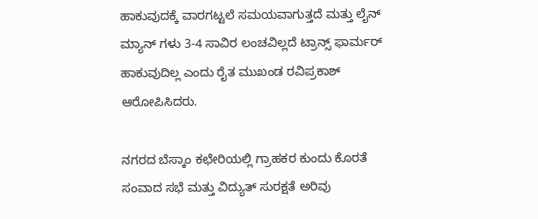ಹಾಕುವುದಕ್ಕೆ ವಾರಗಟ್ಟಲೆ ಸಮಯವಾಗುತ್ತದೆ ಮತ್ತು ಲೈನ್ ಮ್ಯಾನ್ ಗಳು 3-4 ಸಾವಿರ ಲಂಚವಿಲ್ಲದೆ ಟ್ರಾನ್ಸ್ ಫಾರ್ಮರ್ ಹಾಕುವುದಿಲ್ಲ ಎಂದು ರೈತ ಮುಖಂಡ ರವಿಪ್ರಕಾಶ್ ಆರೋಪಿಸಿದರು.

ನಗರದ ಬೆಸ್ಕಾಂ ಕಛೇರಿಯಲ್ಲಿ ಗ್ರಾಹಕರ ಕುಂದು ಕೊರತೆ ಸಂವಾದ ಸಭೆ ಮತ್ತು ವಿದ್ಯುತ್ ಸುರಕ್ಷತೆ ಅರಿವು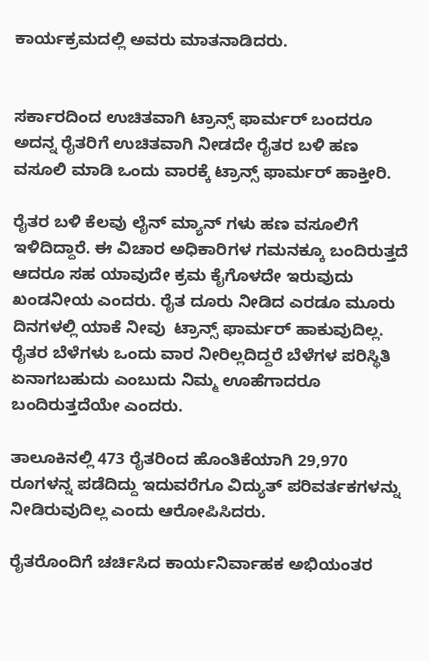ಕಾರ್ಯಕ್ರಮದಲ್ಲಿ ಅವರು ಮಾತನಾಡಿದರು.


ಸರ್ಕಾರದಿಂದ ಉಚಿತವಾಗಿ ಟ್ರಾನ್ಸ್ ಫಾರ್ಮರ್ ಬಂದರೂ ಅದನ್ನ ರೈತರಿಗೆ ಉಚಿತವಾಗಿ ನೀಡದೇ ರೈತರ ಬಳಿ ಹಣ ವಸೂಲಿ ಮಾಡಿ ಒಂದು ವಾರಕ್ಕೆ ಟ್ರಾನ್ಸ್ ಫಾರ್ಮರ್ ಹಾಕ್ತೀರಿ.

ರೈತರ ಬಳಿ ಕೆಲವು ಲೈನ್ ಮ್ಯಾನ್ ಗಳು ಹಣ ವಸೂಲಿಗೆ ಇಳಿದಿದ್ದಾರೆ. ಈ ವಿಚಾರ ಅಧಿಕಾರಿಗಳ ಗಮನಕ್ಕೂ ಬಂದಿರುತ್ತದೆ ಆದರೂ ಸಹ ಯಾವುದೇ ಕ್ರಮ ಕೈಗೊಳದೇ ಇರುವುದು ಖಂಡನೀಯ ಎಂದರು. ರೈತ ದೂರು ನೀಡಿದ ಎರಡೂ ಮೂರು ದಿನಗಳಲ್ಲಿ ಯಾಕೆ ನೀವು  ಟ್ರಾನ್ಸ್ ಫಾರ್ಮರ್ ಹಾಕುವುದಿಲ್ಲ. ರೈತರ ಬೆಳೆಗಳು ಒಂದು ವಾರ ನೀರಿಲ್ಲದಿದ್ದರೆ ಬೆಳೆಗಳ ಪರಿಸ್ಥಿತಿ ಏನಾಗಬಹುದು ಎಂಬುದು ನಿಮ್ಮ ಊಹೆಗಾದರೂ ಬಂದಿರುತ್ತದೆಯೇ ಎಂದರು.

ತಾಲೂಕಿನಲ್ಲಿ 473 ರೈತರಿಂದ ಹೊಂತಿಕೆಯಾಗಿ 29,970 ರೂಗಳನ್ನ ಪಡೆದಿದ್ದು ಇದುವರೆಗೂ ವಿದ್ಯುತ್ ಪರಿವರ್ತಕಗಳನ್ನು ನೀಡಿರುವುದಿಲ್ಲ ಎಂದು ಆರೋಪಿಸಿದರು.

ರೈತರೊಂದಿಗೆ ಚರ್ಚಿಸಿದ ಕಾರ್ಯನಿರ್ವಾಹಕ ಅಭಿಯಂತರ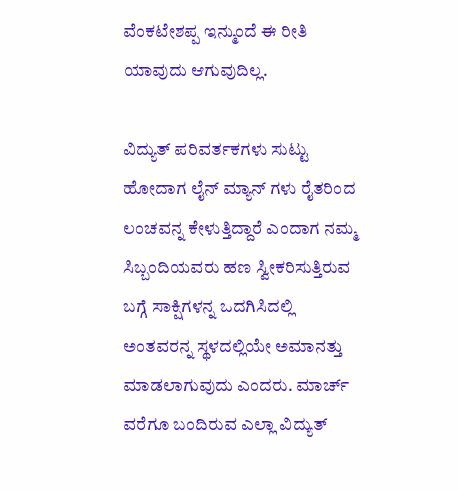ವೆಂಕಟೇಶಪ್ಪ ಇನ್ಮುಂದೆ ಈ ರೀತಿ ಯಾವುದು ಆಗುವುದಿಲ್ಲ.

ವಿದ್ಯುತ್ ಪರಿವರ್ತಕಗಳು ಸುಟ್ಟು ಹೋದಾಗ ಲೈನ್ ಮ್ಯಾನ್ ಗಳು ರೈತರಿಂದ ಲಂಚವನ್ನ ಕೇಳುತ್ತಿದ್ದಾರೆ ಎಂದಾಗ ನಮ್ಮ ಸಿಬ್ಬಂದಿಯವರು ಹಣ ಸ್ವೀಕರಿಸುತ್ತಿರುವ ಬಗ್ಗೆ ಸಾಕ್ಷಿಗಳನ್ನ ಒದಗಿಸಿದಲ್ಲಿ ಅಂತವರನ್ನ ಸ್ಥಳದಲ್ಲಿಯೇ ಅಮಾನತ್ತು ಮಾಡಲಾಗುವುದು ಎಂದರು. ಮಾರ್ಚ್ ವರೆಗೂ ಬಂದಿರುವ ಎಲ್ಲಾ ವಿದ್ಯುತ್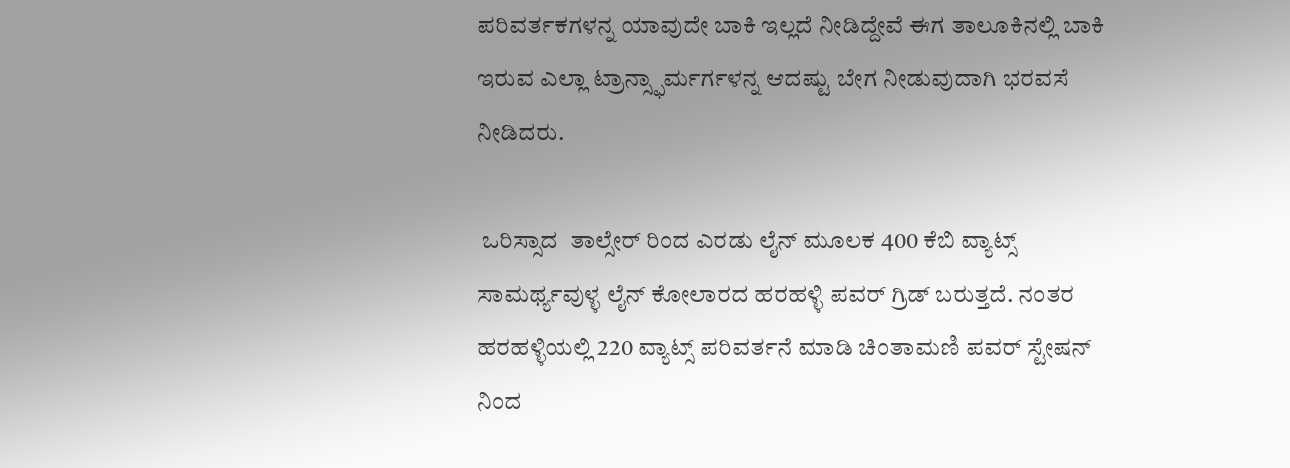ಪರಿವರ್ತಕಗಳನ್ನ ಯಾವುದೇ ಬಾಕಿ ಇಲ್ಲದೆ ನೀಡಿದ್ದೇವೆ ಈಗ ತಾಲೂಕಿನಲ್ಲಿ ಬಾಕಿ ಇರುವ ಎಲ್ಲಾ ಟ್ರಾನ್ಸ್ಫಾರ್ಮರ್ಗಳನ್ನ ಆದಷ್ಟು ಬೇಗ ನೀಡುವುದಾಗಿ ಭರವಸೆ ನೀಡಿದರು.

 ಒರಿಸ್ಸಾದ  ತಾಲ್ಸೇರ್ ರಿಂದ ಎರಡು ಲೈನ್ ಮೂಲಕ 400 ಕೆಬಿ ವ್ಯಾಟ್ಸ್ ಸಾಮರ್ಥ್ಯವುಳ್ಳ ಲೈನ್ ಕೋಲಾರದ ಹರಹಳ್ಳಿ ಪವರ್ ಗ್ರಿಡ್ ಬರುತ್ತದೆ. ನಂತರ ಹರಹಳ್ಳಿಯಲ್ಲಿ 220 ವ್ಯಾಟ್ಸ್ ಪರಿವರ್ತನೆ ಮಾಡಿ ಚಿಂತಾಮಣಿ ಪವರ್ ಸ್ಟೇಷನ್ ನಿಂದ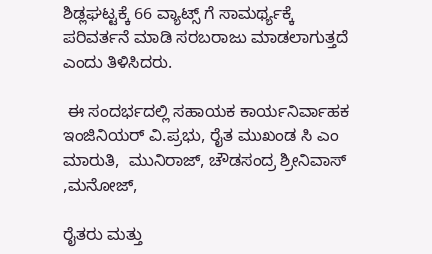ಶಿಡ್ಲಘಟ್ಟಕ್ಕೆ 66 ವ್ಯಾಟ್ಸ್ ಗೆ ಸಾಮರ್ಥ್ಯಕ್ಕೆ ಪರಿವರ್ತನೆ ಮಾಡಿ ಸರಬರಾಜು ಮಾಡಲಾಗುತ್ತದೆ ಎಂದು ತಿಳಿಸಿದರು.

 ಈ ಸಂದರ್ಭದಲ್ಲಿ ಸಹಾಯಕ ಕಾರ್ಯನಿರ್ವಾಹಕ ಇಂಜಿನಿಯರ್ ವಿ.ಪ್ರಭು, ರೈತ ಮುಖಂಡ ಸಿ ಎಂ ಮಾರುತಿ,  ಮುನಿರಾಜ್, ಚೌಡಸಂದ್ರ ಶ್ರೀನಿವಾಸ್ ,ಮನೋಜ್,

ರೈತರು ಮತ್ತು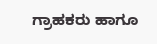ಗ್ರಾಹಕರು ಹಾಗೂ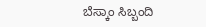ಬೆಸ್ಕಾಂ ಸಿಬ್ಬಂದಿ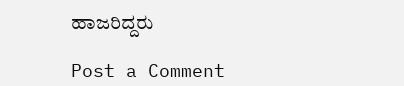ಹಾಜರಿದ್ದರು

Post a Comment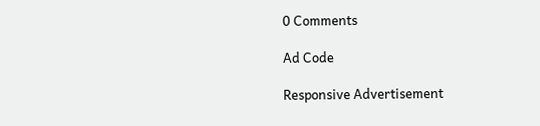0 Comments

Ad Code

Responsive Advertisement